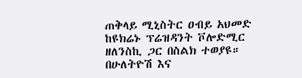ጠቅላይ ሚኒስትር ዐብይ አህመድ ከዩክሬኑ ፕሬዝዳንት ቮሎድሚር ዘለንስኪ ጋር በስልክ ተወያዩ።
በሁለትዮሽ እና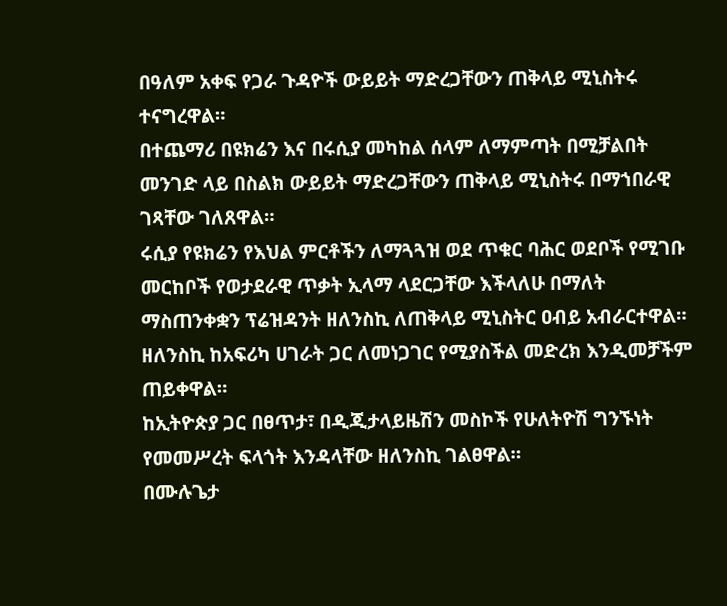በዓለም አቀፍ የጋራ ጉዳዮች ውይይት ማድረጋቸውን ጠቅላይ ሚኒስትሩ ተናግረዋል።
በተጨማሪ በዩክሬን እና በሩሲያ መካከል ሰላም ለማምጣት በሚቻልበት መንገድ ላይ በስልክ ውይይት ማድረጋቸውን ጠቅላይ ሚኒስትሩ በማኀበራዊ ገጻቸው ገለጸዋል።
ሩሲያ የዩክሬን የእህል ምርቶችን ለማጓጓዝ ወደ ጥቁር ባሕር ወደቦች የሚገቡ መርከቦች የወታደራዊ ጥቃት ኢላማ ላደርጋቸው እችላለሁ በማለት ማስጠንቀቋን ፕሬዝዳንት ዘለንስኪ ለጠቅላይ ሚኒስትር ዐብይ አብራርተዋል።
ዘለንስኪ ከአፍሪካ ሀገራት ጋር ለመነጋገር የሚያስችል መድረክ እንዲመቻችም ጠይቀዋል።
ከኢትዮጵያ ጋር በፀጥታ፣ በዲጂታላይዜሽን መስኮች የሁለትዮሽ ግንኙነት የመመሥረት ፍላጎት እንዳላቸው ዘለንስኪ ገልፀዋል።
በሙሉጌታ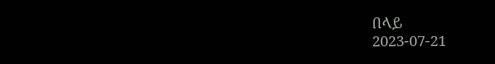በላይ
2023-07-21